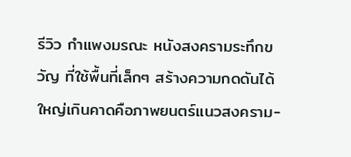รีวิว กำแพงมรณะ หนังสงครามระทึกขวัญ ที่ใช้พื้นที่เล็กๆ สร้างความกดดันได้ใหญ่เกินคาดคือภาพยนตร์แนวสงคราม-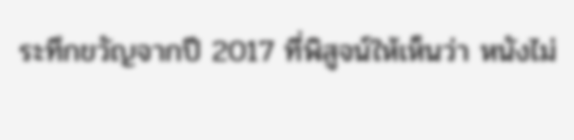ระทึกขวัญจากปี 2017 ที่พิสูจน์ให้เห็นว่า หนังไม่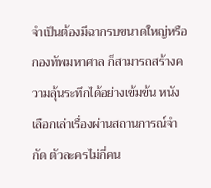จำเป็นต้องมีฉากรบขนาดใหญ่หรือกองทัพมหาศาล ก็สามารถสร้างความลุ้นระทึกได้อย่างเข้มข้น หนังเลือกเล่าเรื่องผ่านสถานการณ์จำกัด ตัวละครไม่กี่คน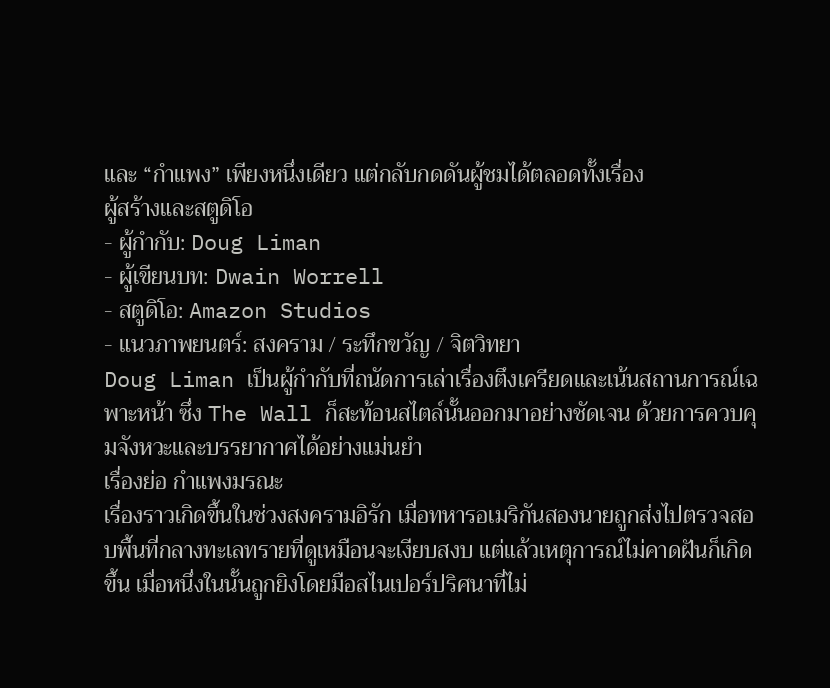และ “กำแพง” เพียงหนึ่งเดียว แต่กลับกดดันผู้ชมได้ตลอดทั้งเรื่อง
ผู้สร้างและสตูดิโอ
- ผู้กำกับ: Doug Liman
- ผู้เขียนบท: Dwain Worrell
- สตูดิโอ: Amazon Studios
- แนวภาพยนตร์: สงคราม / ระทึกขวัญ / จิตวิทยา
Doug Liman เป็นผู้กำกับที่ถนัดการเล่าเรื่องตึงเครียดและเน้นสถานการณ์เฉพาะหน้า ซึ่ง The Wall ก็สะท้อนสไตล์นั้นออกมาอย่างชัดเจน ด้วยการควบคุมจังหวะและบรรยากาศได้อย่างแม่นยำ
เรื่องย่อ กำแพงมรณะ
เรื่องราวเกิดขึ้นในช่วงสงครามอิรัก เมื่อทหารอเมริกันสองนายถูกส่งไปตรวจสอบพื้นที่กลางทะเลทรายที่ดูเหมือนจะเงียบสงบ แต่แล้วเหตุการณ์ไม่คาดฝันก็เกิดขึ้น เมื่อหนึ่งในนั้นถูกยิงโดยมือสไนเปอร์ปริศนาที่ไม่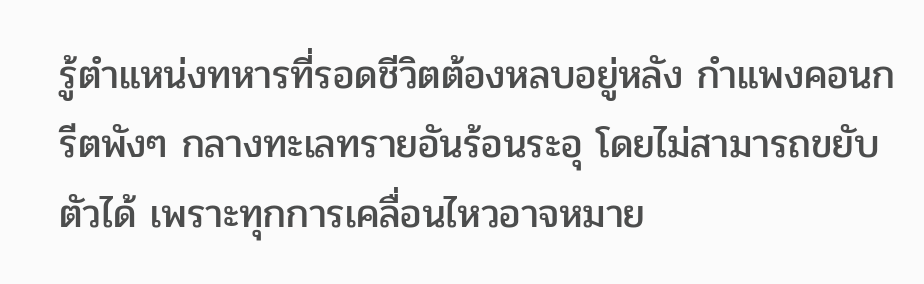รู้ตำแหน่งทหารที่รอดชีวิตต้องหลบอยู่หลัง กำแพงคอนกรีตพังๆ กลางทะเลทรายอันร้อนระอุ โดยไม่สามารถขยับตัวได้ เพราะทุกการเคลื่อนไหวอาจหมาย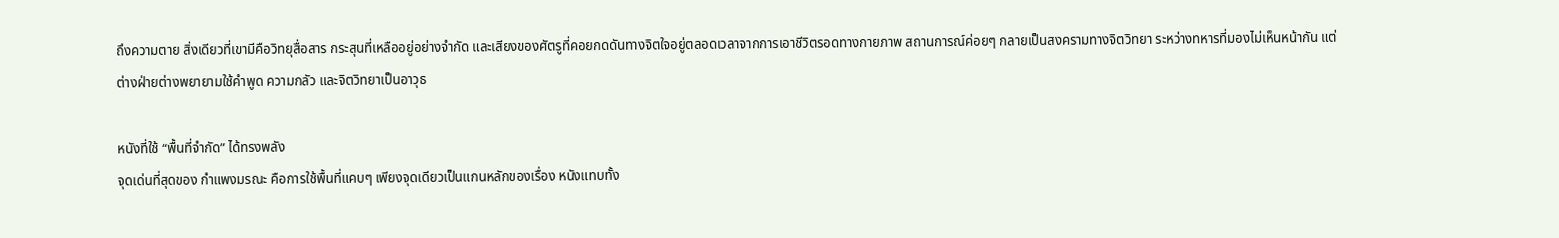ถึงความตาย สิ่งเดียวที่เขามีคือวิทยุสื่อสาร กระสุนที่เหลืออยู่อย่างจำกัด และเสียงของศัตรูที่คอยกดดันทางจิตใจอยู่ตลอดเวลาจากการเอาชีวิตรอดทางกายภาพ สถานการณ์ค่อยๆ กลายเป็นสงครามทางจิตวิทยา ระหว่างทหารที่มองไม่เห็นหน้ากัน แต่ต่างฝ่ายต่างพยายามใช้คำพูด ความกลัว และจิตวิทยาเป็นอาวุธ

หนังที่ใช้ “พื้นที่จำกัด” ได้ทรงพลัง
จุดเด่นที่สุดของ กำแพงมรณะ คือการใช้พื้นที่แคบๆ เพียงจุดเดียวเป็นแกนหลักของเรื่อง หนังแทบทั้ง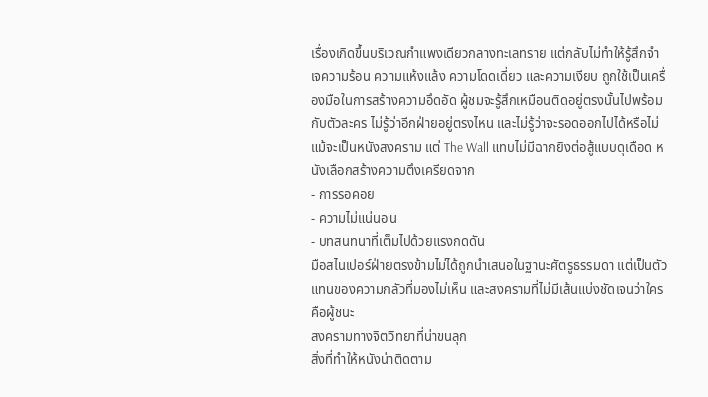เรื่องเกิดขึ้นบริเวณกำแพงเดียวกลางทะเลทราย แต่กลับไม่ทำให้รู้สึกจำเจความร้อน ความแห้งแล้ง ความโดดเดี่ยว และความเงียบ ถูกใช้เป็นเครื่องมือในการสร้างความอึดอัด ผู้ชมจะรู้สึกเหมือนติดอยู่ตรงนั้นไปพร้อมกับตัวละคร ไม่รู้ว่าอีกฝ่ายอยู่ตรงไหน และไม่รู้ว่าจะรอดออกไปได้หรือไม่แม้จะเป็นหนังสงคราม แต่ The Wall แทบไม่มีฉากยิงต่อสู้แบบดุเดือด หนังเลือกสร้างความตึงเครียดจาก
- การรอคอย
- ความไม่แน่นอน
- บทสนทนาที่เต็มไปด้วยแรงกดดัน
มือสไนเปอร์ฝ่ายตรงข้ามไม่ได้ถูกนำเสนอในฐานะศัตรูธรรมดา แต่เป็นตัวแทนของความกลัวที่มองไม่เห็น และสงครามที่ไม่มีเส้นแบ่งชัดเจนว่าใครคือผู้ชนะ
สงครามทางจิตวิทยาที่น่าขนลุก
สิ่งที่ทำให้หนังน่าติดตาม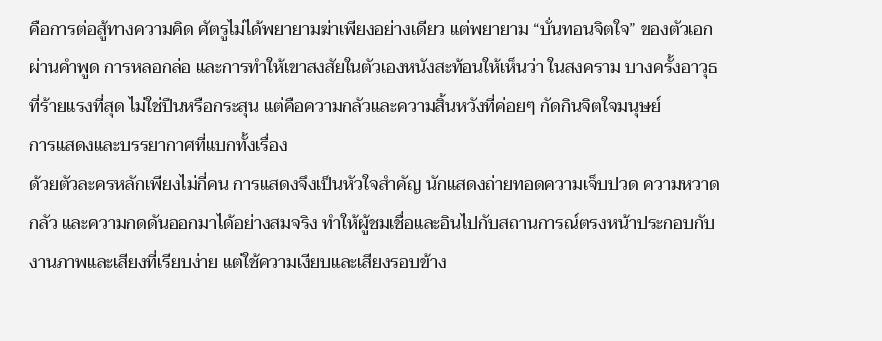คือการต่อสู้ทางความคิด ศัตรูไม่ได้พยายามฆ่าเพียงอย่างเดียว แต่พยายาม “บั่นทอนจิตใจ” ของตัวเอก ผ่านคำพูด การหลอกล่อ และการทำให้เขาสงสัยในตัวเองหนังสะท้อนให้เห็นว่า ในสงคราม บางครั้งอาวุธที่ร้ายแรงที่สุด ไม่ใช่ปืนหรือกระสุน แต่คือความกลัวและความสิ้นหวังที่ค่อยๆ กัดกินจิตใจมนุษย์
การแสดงและบรรยากาศที่แบกทั้งเรื่อง
ด้วยตัวละครหลักเพียงไม่กี่คน การแสดงจึงเป็นหัวใจสำคัญ นักแสดงถ่ายทอดความเจ็บปวด ความหวาดกลัว และความกดดันออกมาได้อย่างสมจริง ทำให้ผู้ชมเชื่อและอินไปกับสถานการณ์ตรงหน้าประกอบกับงานภาพและเสียงที่เรียบง่าย แต่ใช้ความเงียบและเสียงรอบข้าง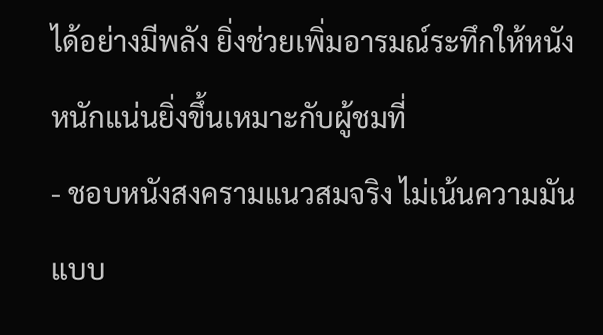ได้อย่างมีพลัง ยิ่งช่วยเพิ่มอารมณ์ระทึกให้หนังหนักแน่นยิ่งขึ้นเหมาะกับผู้ชมที่
- ชอบหนังสงครามแนวสมจริง ไม่เน้นความมันแบบ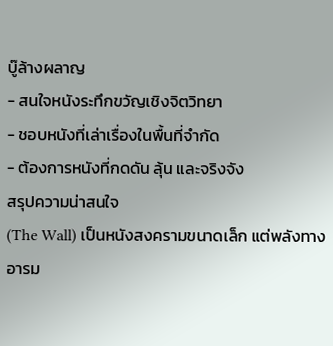บู๊ล้างผลาญ
- สนใจหนังระทึกขวัญเชิงจิตวิทยา
- ชอบหนังที่เล่าเรื่องในพื้นที่จำกัด
- ต้องการหนังที่กดดัน ลุ้น และจริงจัง
สรุปความน่าสนใจ
(The Wall) เป็นหนังสงครามขนาดเล็ก แต่พลังทางอารม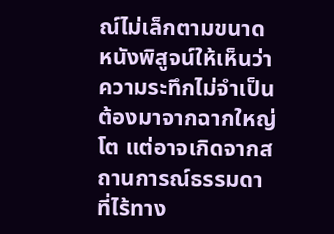ณ์ไม่เล็กตามขนาด หนังพิสูจน์ให้เห็นว่าความระทึกไม่จำเป็นต้องมาจากฉากใหญ่โต แต่อาจเกิดจากสถานการณ์ธรรมดา ที่ไร้ทาง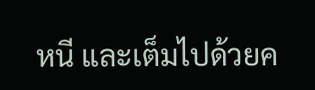หนี และเต็มไปด้วยค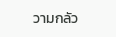วามกลัว